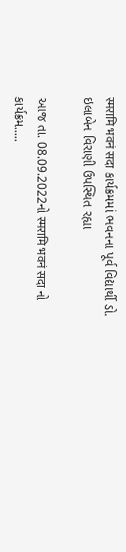स्मरामि भवनं सदा કાર્યક્રમમાં ભવનના પૂર્વ વિદ્યાર્થી ડો. ઇલાબેન વિરાણી ઉપસ્થિત રહ્યા

આજ તા. 08.09.2022નો स्मरामि भवनं सदा નો કાર્યક્રમ.....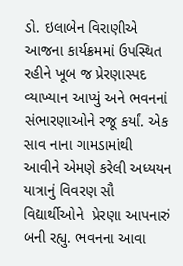ડો. ઇલાબેન વિરાણીએ આજના કાર્યક્રમમાં ઉપસ્થિત રહીને ખૂબ જ પ્રેરણાસ્પદ વ્યાખ્યાન આપ્યું અને ભવનનાં સંભારણાઓને રજૂ કર્યાં. એક સાવ નાના ગામડામાંથી આવીને એમણે કરેલી અધ્યયન યાત્રાનું વિવરણ સૌ વિદ્યાર્થીઓને  પ્રેરણા આપનારું બની રહ્યુ. ભવનના આવા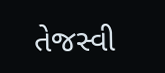તેજસ્વી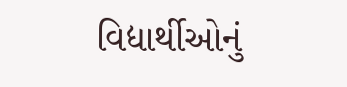વિદ્યાર્થીઓનું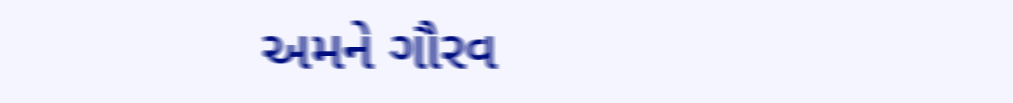અમને ગૌરવ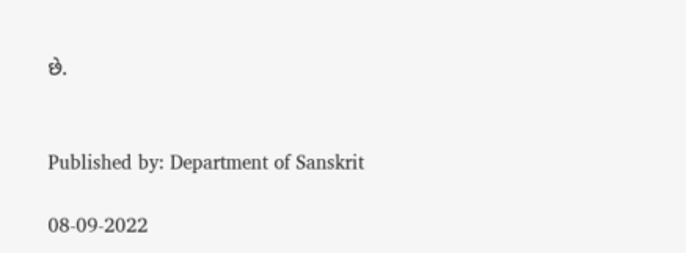છે.


Published by: Department of Sanskrit

08-09-2022